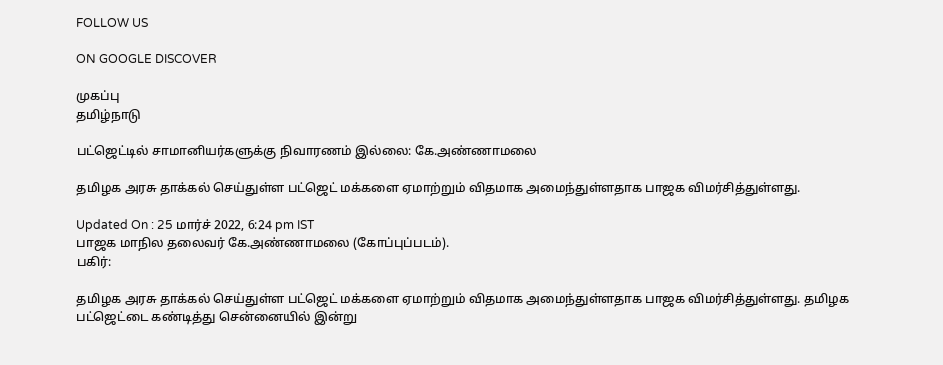FOLLOW US

ON GOOGLE DISCOVER

முகப்பு
தமிழ்நாடு

பட்ஜெட்டில் சாமானியர்களுக்கு நிவாரணம் இல்லை: கே.அண்ணாமலை

தமிழக அரசு தாக்கல் செய்துள்ள பட்ஜெட் மக்களை ஏமாற்றும் விதமாக அமைந்துள்ளதாக பாஜக விமர்சித்துள்ளது.

Updated On : 25 மார்ச் 2022, 6:24 pm IST
பாஜக மாநில தலைவர் கே.அண்ணாமலை (கோப்புப்படம்).
பகிர்:

தமிழக அரசு தாக்கல் செய்துள்ள பட்ஜெட் மக்களை ஏமாற்றும் விதமாக அமைந்துள்ளதாக பாஜக விமர்சித்துள்ளது. தமிழக பட்ஜெட்டை கண்டித்து சென்னையில் இன்று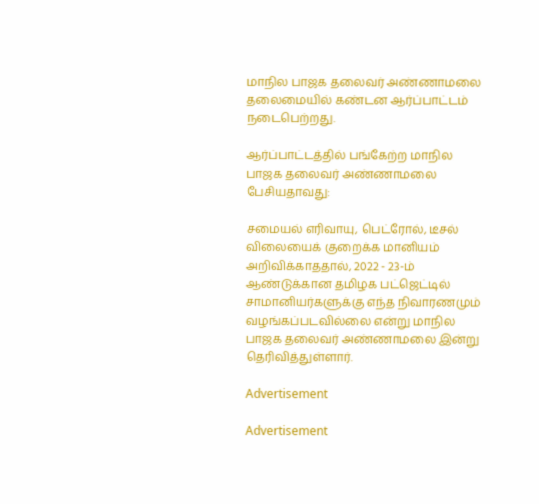மாநில பாஜக தலைவர் அண்ணாமலை தலைமையில் கண்டன ஆர்ப்பாட்டம் நடைபெற்றது.

ஆர்ப்பாட்டத்தில் பங்கேற்ற மாநில பாஜக தலைவர் அண்ணாமலை பேசியதாவது:

சமையல் எரிவாயு, பெட்ரோல், டீசல் விலையைக் குறைக்க மானியம் அறிவிக்காததால், 2022 - 23-ம் ஆண்டுக்கான தமிழக பட்ஜெட்டில் சாமானியர்களுக்கு எந்த நிவாரணமும் வழங்கப்படவில்லை என்று மாநில பாஜக தலைவர் அண்ணாமலை இன்று தெரிவித்துள்ளார்.

Advertisement

Advertisement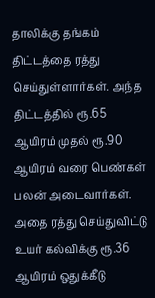தாலிக்கு தங்கம் திட்டத்தை ரத்து செய்துள்ளார்கள். அந்த திட்டத்தில் ரூ.65 ஆயிரம் முதல் ரூ.90 ஆயிரம் வரை பெண்கள் பலன் அடைவார்கள். அதை ரத்து செய்துவிட்டு உயர் கல்விக்கு ரூ.36 ஆயிரம் ஒதுக்கீடு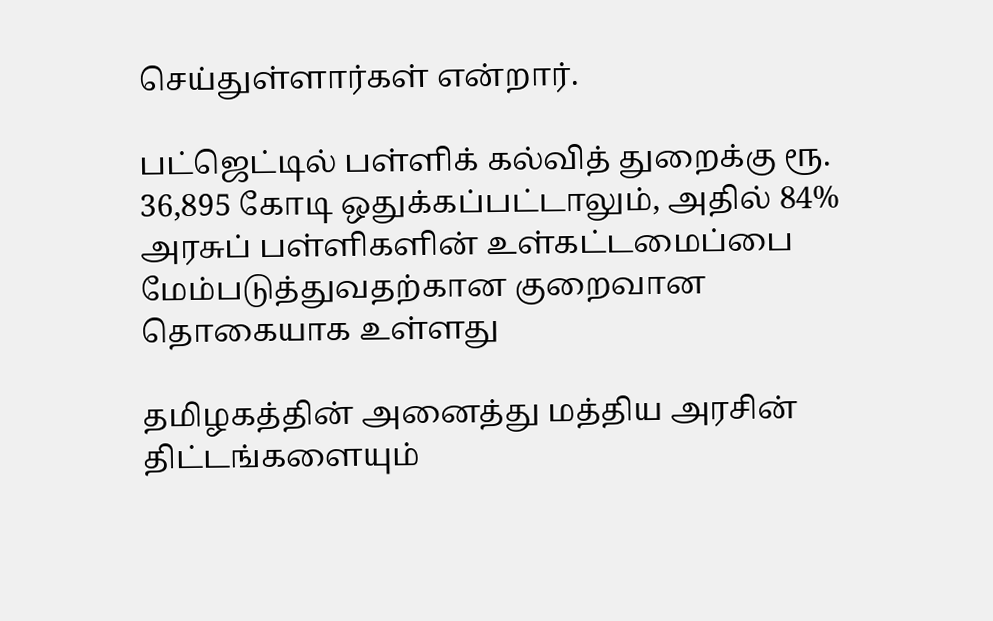செய்துள்ளார்கள் என்றார்.

பட்ஜெட்டில் பள்ளிக் கல்வித் துறைக்கு ரூ. 36,895 கோடி ஒதுக்கப்பட்டாலும், அதில் 84% அரசுப் பள்ளிகளின் உள்கட்டமைப்பை மேம்படுத்துவதற்கான குறைவான தொகையாக உள்ளது

தமிழகத்தின் அனைத்து மத்திய அரசின் திட்டங்களையும்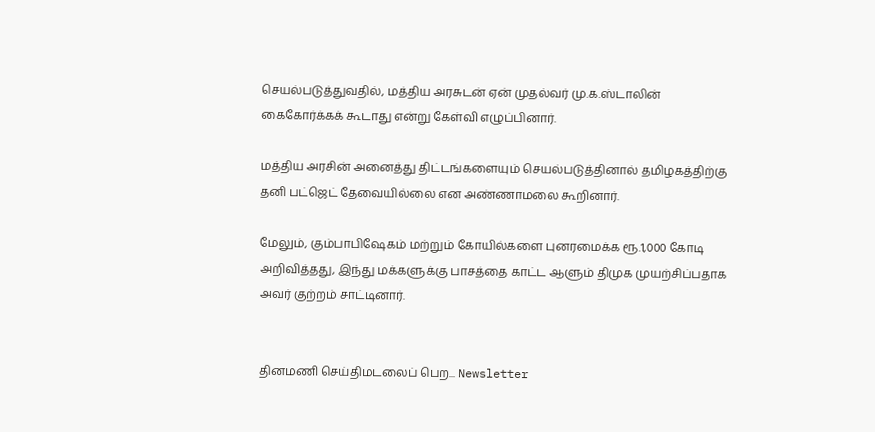செயல்படுத்துவதில், மத்திய அரசுடன் ஏன் முதல்வர் மு.க.ஸ்டாலின் கைகோர்க்கக் கூடாது என்று கேள்வி எழுப்பினார்.

மத்திய அரசின் அனைத்து திட்டங்களையும் செயல்படுத்தினால் தமிழகத்திற்கு தனி பட்ஜெட் தேவையில்லை என அண்ணாமலை கூறினார்.

மேலும், கும்பாபிஷேகம் மற்றும் கோயில்களை புனரமைக்க ரூ.1,000 கோடி அறிவித்தது, இந்து மக்களுக்கு பாசத்தை காட்ட ஆளும் திமுக முயற்சிப்பதாக அவர் குற்றம் சாட்டினார்.


தினமணி செய்திமடலைப் பெற... Newsletter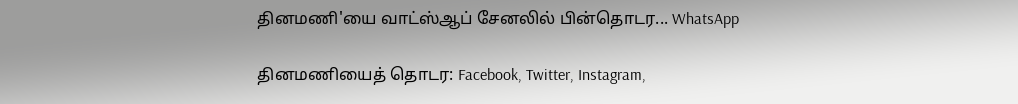தினமணி'யை வாட்ஸ்ஆப் சேனலில் பின்தொடர... WhatsApp

தினமணியைத் தொடர: Facebook, Twitter, Instagram,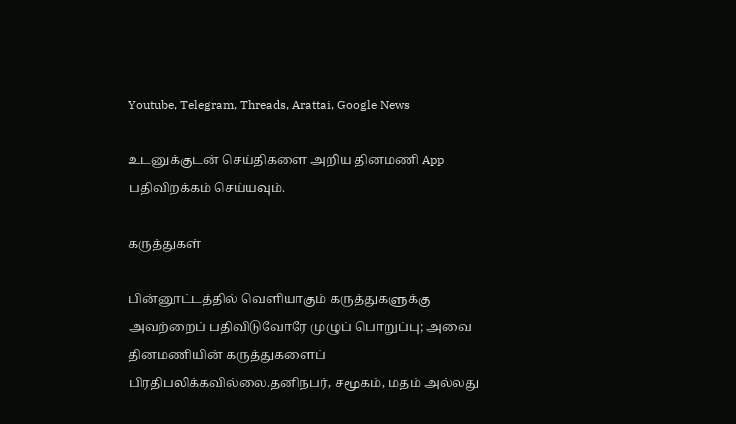Youtube, Telegram, Threads, Arattai, Google News

உடனுக்குடன் செய்திகளை அறிய தினமணி App பதிவிறக்கம் செய்யவும்.

கருத்துகள்

பின்னூட்டத்தில் வெளியாகும் கருத்துகளுக்கு அவற்றைப் பதிவிடுவோரே முழுப் பொறுப்பு; அவை தினமணியின் கருத்துகளைப் பிரதிபலிக்கவில்லை.தனிநபர், சமூகம், மதம் அல்லது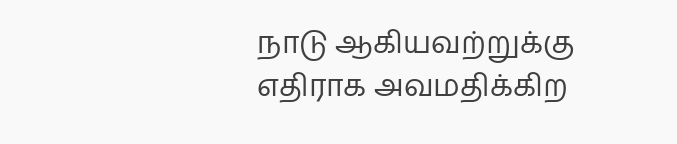நாடு ஆகியவற்றுக்கு எதிராக அவமதிக்கிற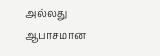அல்லது ஆபாசமான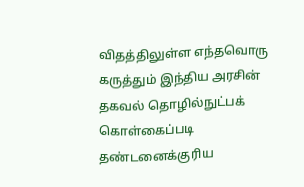விதத்திலுள்ள எந்தவொரு கருத்தும் இந்திய அரசின் தகவல் தொழில்நுட்பக் கொள்கைப்படி தண்டனைக்குரிய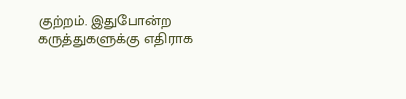குற்றம். இதுபோன்ற கருத்துகளுக்கு எதிராக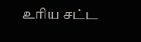உரிய சட்ட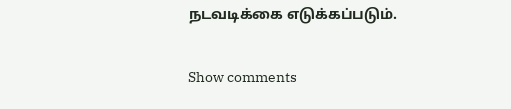நடவடிக்கை எடுக்கப்படும்.

Show comments